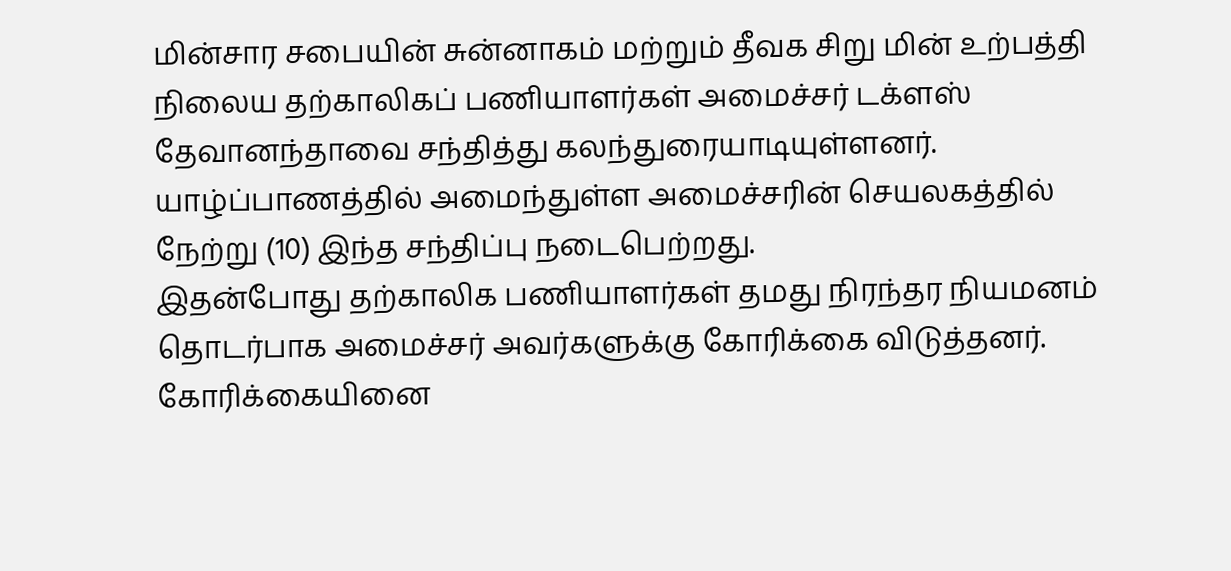மின்சார சபையின் சுன்னாகம் மற்றும் தீவக சிறு மின் உற்பத்தி நிலைய தற்காலிகப் பணியாளர்கள் அமைச்சர் டக்ளஸ் தேவானந்தாவை சந்தித்து கலந்துரையாடியுள்ளனர்.
யாழ்ப்பாணத்தில் அமைந்துள்ள அமைச்சரின் செயலகத்தில் நேற்று (10) இந்த சந்திப்பு நடைபெற்றது.
இதன்போது தற்காலிக பணியாளர்கள் தமது நிரந்தர நியமனம் தொடர்பாக அமைச்சர் அவர்களுக்கு கோரிக்கை விடுத்தனர். கோரிக்கையினை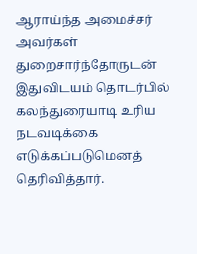ஆராய்ந்த அமைச்சர் அவர்கள் துறைசார்ந்தோருடன் இதுவிடயம் தொடர்பில் கலந்துரையாடி உரிய நடவடிக்கை எடுக்கப்படுமெனத் தெரிவித்தார்.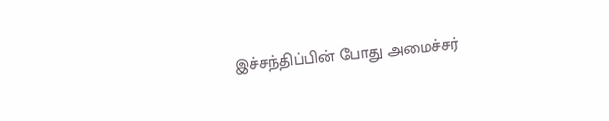இச்சந்திப்பின் போது அமைச்சர்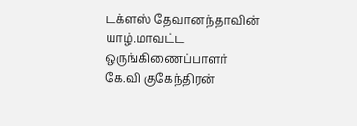டக்ளஸ் தேவானந்தாவின் யாழ்.மாவட்ட ஒருங்கிணைப்பாளர் கே.வி குகேந்திரன்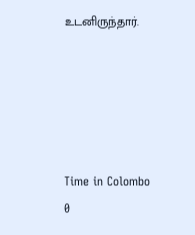உடனிருந்தார்.





Time in Colombo
0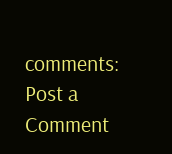comments:
Post a Comment